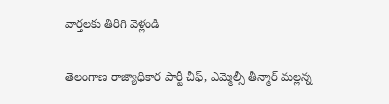వార్తలకు తిరిగి వెళ్లండి

తెలంగాణ రాజ్యాధికార పార్టీ చీఫ్, ఎమ్మెల్సీ తీన్మార్ మల్లన్న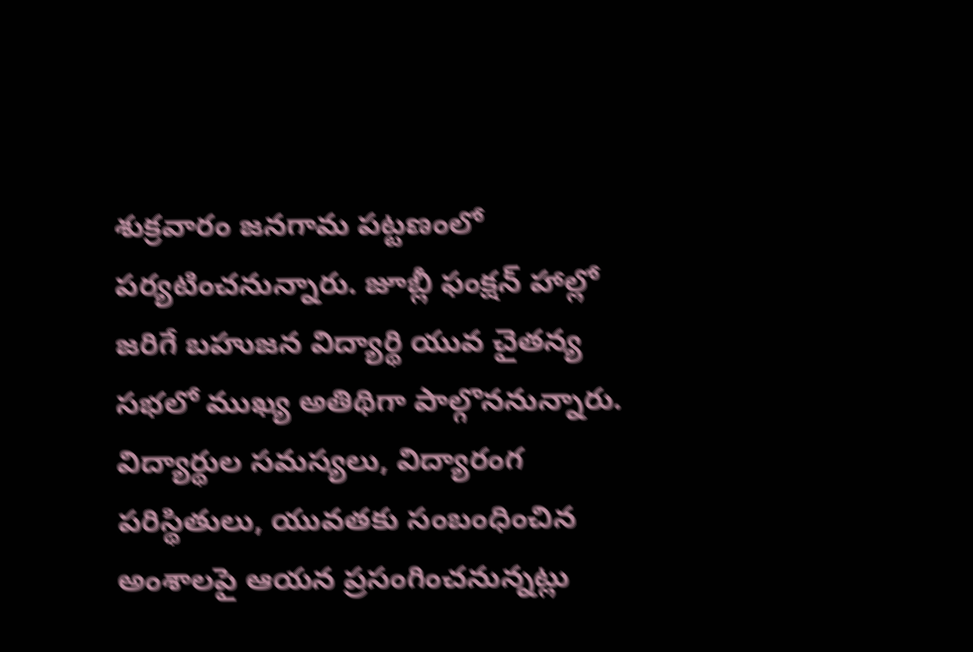శుక్రవారం జనగామ పట్టణంలో పర్యటించనున్నారు. జూబ్లీ ఫంక్షన్ హాల్లో జరిగే బహుజన విద్యార్థి యువ చైతన్య సభలో ముఖ్య అతిథిగా పాల్గొననున్నారు.
విద్యార్థుల సమస్యలు, విద్యారంగ పరిస్థితులు, యువతకు సంబంధించిన అంశాలపై ఆయన ప్రసంగించనున్నట్లు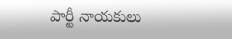పార్టీ నాయకులు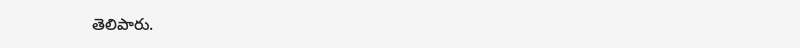తెలిపారు.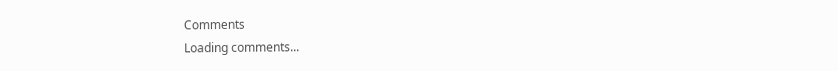Comments
Loading comments...